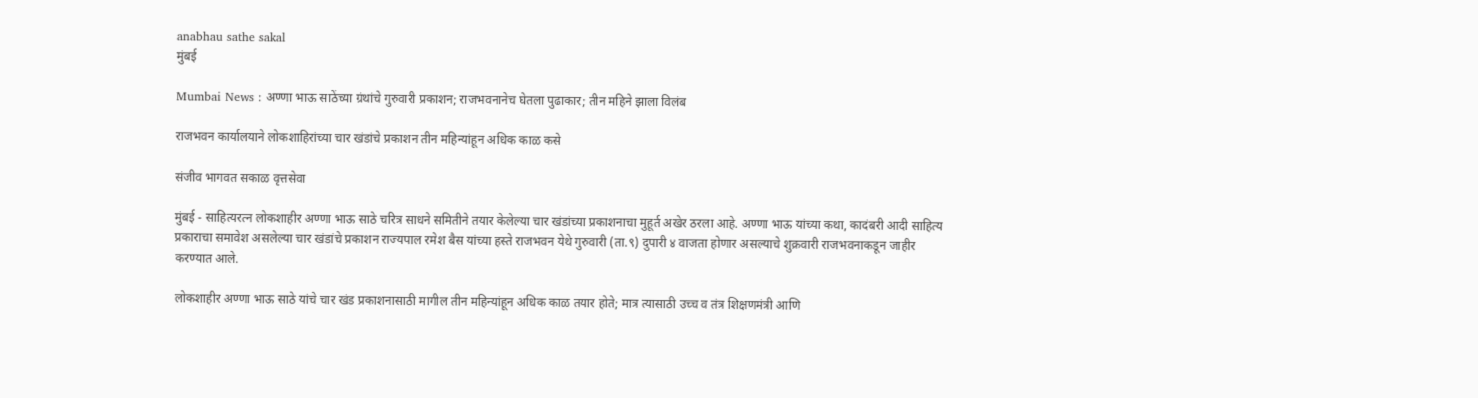anabhau sathe sakal
मुंबई

Mumbai News : अण्णा भाऊ साठेंच्या ग्रंथांचे गुरुवारी प्रकाशन; राजभवनानेच घेतला पुढाकार; तीन महिने झाला विलंब

राजभवन कार्यालयाने लोकशाहिरांच्या चार खंडांचे प्रकाशन तीन महिन्यांहून अधिक काळ कसे

संजीव भागवत सकाळ वृत्तसेवा

मुंबई - साहित्यरत्न लोकशाहीर अण्णा भाऊ साठे चरित्र साधने समितीने तयार केलेल्या चार खंडांच्या प्रकाशनाचा मुहूर्त अखेर ठरला आहे. अण्णा भाऊ यांच्या कथा, कादंबरी आदी साहित्य प्रकाराचा समावेश असलेल्या चार खंडांचे प्रकाशन राज्यपाल रमेश बैस यांच्या हस्ते राजभवन येथे गुरुवारी (ता.९) दुपारी ४ वाजता होणार असल्याचे शुक्रवारी राजभवनाकडून जाहीर करण्यात आले.

लोकशाहीर अण्णा भाऊ साठे यांचे चार खंड प्रकाशनासाठी मागील तीन महिन्यांहून अधिक काळ तयार होते; मात्र त्यासाठी उच्च व तंत्र शिक्षणमंत्री आणि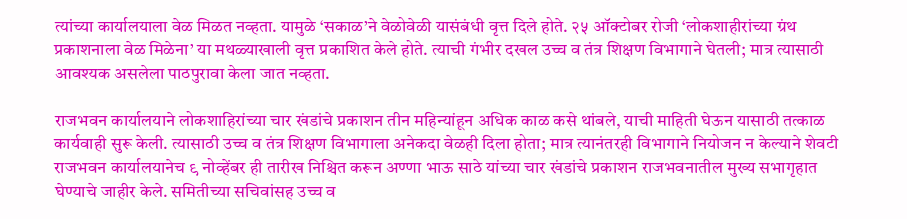त्यांच्या कार्यालयाला वेळ मिळत नव्हता. यामुळे ‘सकाळ’ने वेळोवेळी यासंबंधी वृत्त दिले होते. २५ ऑक्टोबर रोजी ‘लोकशाहीरांच्या ग्रंथ प्रकाशनाला वेळ मिळेना’ या मथळ्याखाली वृत्त प्रकाशित केले होते. त्याची गंभीर दखल उच्च व तंत्र शिक्षण विभागाने घेतली; मात्र त्यासाठी आवश्यक असलेला पाठपुरावा केला जात नव्हता.

राजभवन कार्यालयाने लोकशाहिरांच्या चार खंडांचे प्रकाशन तीन महिन्यांहून अधिक काळ कसे थांबले, याची माहिती घेऊन यासाठी तत्काळ कार्यवाही सुरू केली. त्यासाठी उच्च व तंत्र शिक्षण विभागाला अनेकदा वेळही दिला होता; मात्र त्यानंतरही विभागाने नियोजन न केल्याने शेवटी राजभवन कार्यालयानेच ९ नोव्हेंबर ही तारीख निश्चित करून अण्णा भाऊ साठे यांच्या चार खंडांचे प्रकाशन राजभवनातील मुख्य सभागृहात घेण्याचे जाहीर केले. समितीच्या सचिवांसह उच्च व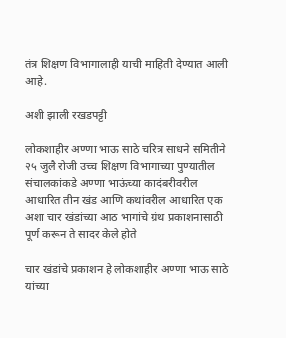तंत्र शिक्षण विभागालाही याची माहिती देण्यात आली आहे.

अशी झाली रखडपट्टी

लोकशाहीर अण्णा भाऊ साठे चरित्र साधने समितीने २५ जुलै रोजी उच्च शिक्षण विभागाच्या पुण्यातील संचालकांकडे ‍अण्णा भाऊंच्या कादंबरीवरील आधारित तीन खंड आणि कथांवरील आधारित एक अशा चार खंडांच्या आठ भागांचे ग्रंथ प्रकाशनासाठी पूर्ण करून ते सादर केले होते

चार खंडांचे प्रकाशन हे लोकशाहीर अण्णा भाऊ साठे यांच्या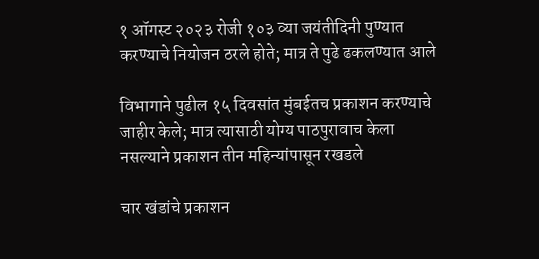१ ऑगस्ट २०२३ रोजी १०३ व्या जयंतीदिनी पुण्यात करण्याचे नियोजन ठरले होते; मात्र ते पुढे ढकलण्यात आले

विभागाने पुढील १५ दिवसांत मुंबईतच प्रकाशन करण्याचे जाहीर केले; मात्र त्यासाठी योग्य पाठपुरावाच केला नसल्याने प्रकाशन तीन महिन्यांपासून रखडले

चार खंडांचे प्रकाशन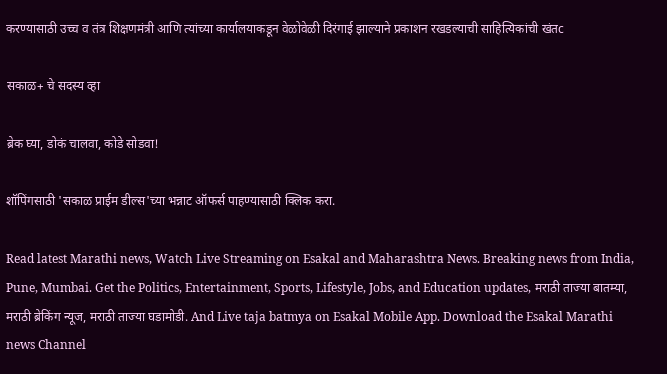करण्यासाठी उच्च व तंत्र शिक्षणमंत्री आणि त्यांच्या कार्यालयाकडून वेळोवेळी दिरंगाई झाल्याने प्रकाशन रखडल्याची साहित्यिकांची खंतc

सकाळ+ चे सदस्य व्हा

ब्रेक घ्या, डोकं चालवा, कोडे सोडवा!

शॉपिंगसाठी 'सकाळ प्राईम डील्स'च्या भन्नाट ऑफर्स पाहण्यासाठी क्लिक करा.

Read latest Marathi news, Watch Live Streaming on Esakal and Maharashtra News. Breaking news from India, Pune, Mumbai. Get the Politics, Entertainment, Sports, Lifestyle, Jobs, and Education updates, मराठी ताज्या बातम्या, मराठी ब्रेकिंग न्यूज, मराठी ताज्या घडामोडी. And Live taja batmya on Esakal Mobile App. Download the Esakal Marathi news Channel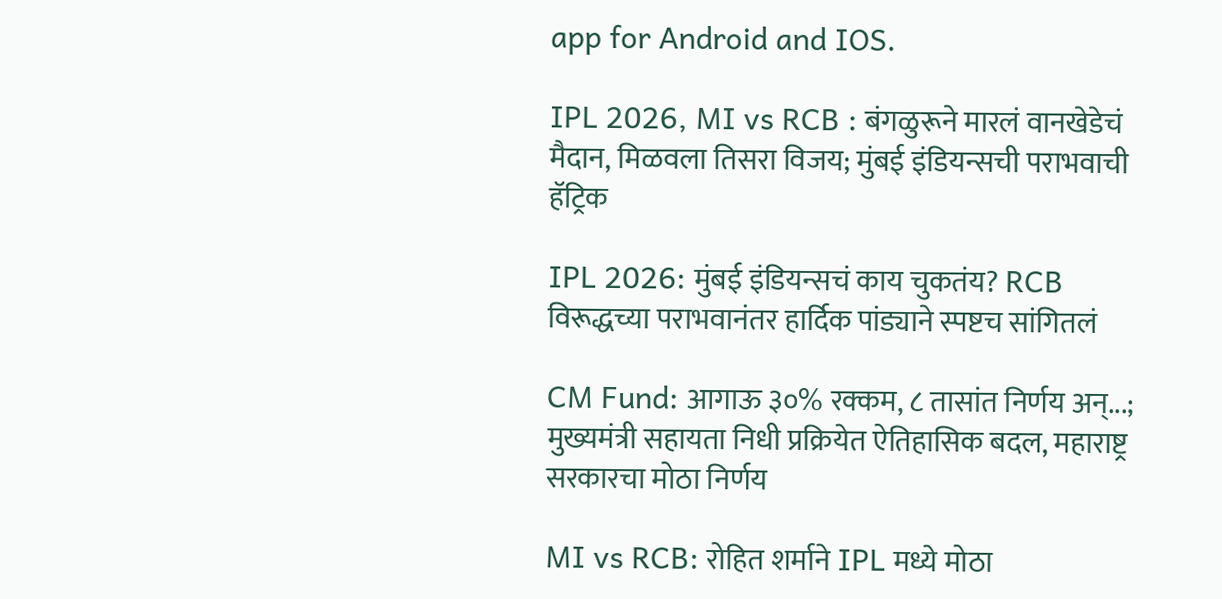app for Android and IOS.

IPL 2026, MI vs RCB : बंगळुरूने मारलं वानखेडेचं मैदान, मिळवला तिसरा विजय; मुंबई इंडियन्सची पराभवाची हॅट्रिक

IPL 2026: मुंबई इंडियन्सचं काय चुकतंय? RCB विरूद्धच्या पराभवानंतर हार्दिक पांड्याने स्पष्टच सांगितलं

CM Fund: आगाऊ ३०% रक्कम, ८ तासांत निर्णय अन्...; मुख्यमंत्री सहायता निधी प्रक्रियेत ऐतिहासिक बदल, महाराष्ट्र सरकारचा मोठा निर्णय

MI vs RCB: रोहित शर्माने IPL मध्ये मोठा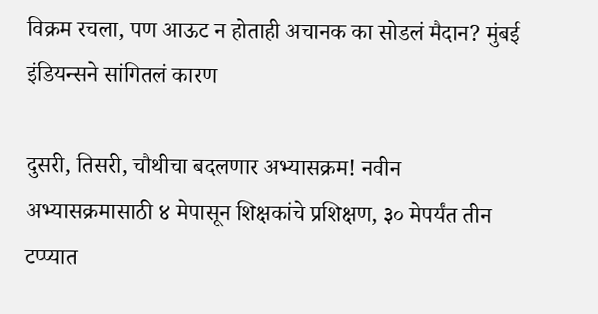विक्रम रचला, पण आऊट न होताही अचानक का सोडलं मैदान? मुंबई इंडियन्सने सांगितलं कारण

दुसरी, तिसरी, चौथीचा बदलणार अभ्यासक्रम! नवीन अभ्यासक्रमासाठी ४ मेपासून शिक्षकांचे प्रशिक्षण, ३० मेपर्यंत तीन टप्प्यात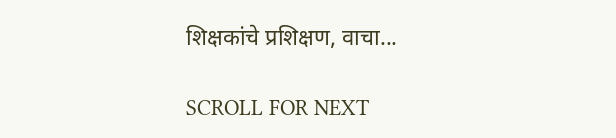शिक्षकांचे प्रशिक्षण, वाचा...

SCROLL FOR NEXT